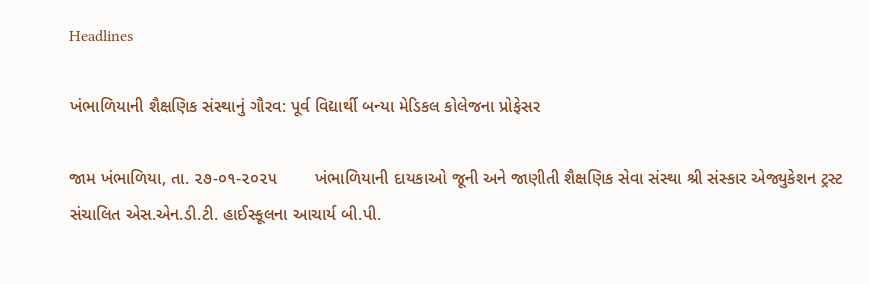Headlines

ખંભાળિયાની શૈક્ષણિક સંસ્થાનું ગૌરવ: પૂર્વ વિદ્યાર્થી બન્યા મેડિકલ કોલેજના પ્રોફેસર

જામ ખંભાળિયા, તા. ૨૭-૦૧-૨૦૨૫        ખંભાળિયાની દાયકાઓ જૂની અને જાણીતી શૈક્ષણિક સેવા સંસ્થા શ્રી સંસ્કાર એજ્યુકેશન ટ્રસ્ટ સંચાલિત એસ.એન.ડી.ટી. હાઈસ્કૂલના આચાર્ય બી.પી.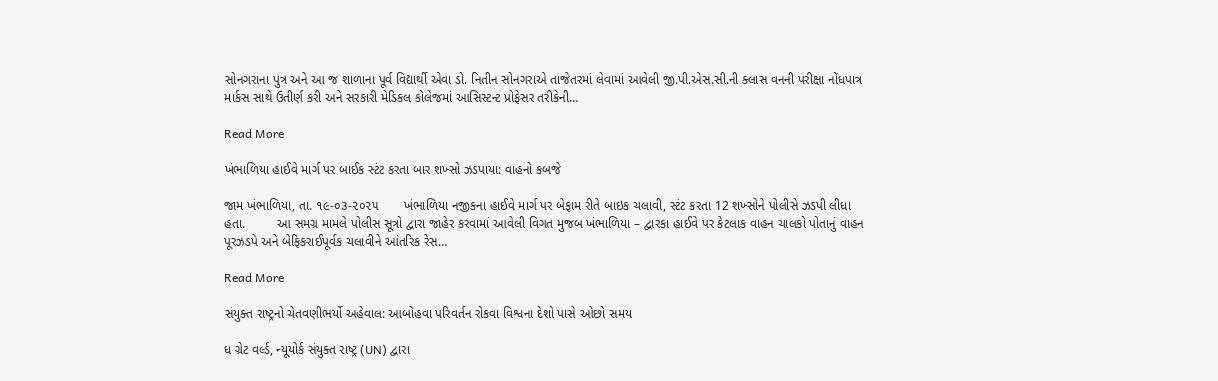સોનગરાના પુત્ર અને આ જ શાળાના પૂર્વ વિદ્યાર્થી એવા ડો. નિતીન સોનગરાએ તાજેતરમાં લેવામાં આવેલી જી.પી.એસ.સી.ની ક્લાસ વનની પરીક્ષા નોંધપાત્ર માર્કસ સાથે ઉતીર્ણ કરી અને સરકારી મેડિકલ કોલેજમાં આસિસ્ટન્ટ પ્રોફેસર તરીકેની…

Read More

ખંભાળિયા હાઈવે માર્ગ પર બાઈક સ્ટંટ કરતા બાર શખ્સો ઝડપાયા: વાહનો કબજે

જામ ખંભાળિયા, તા. ૧૯-૦૩-૨૦૨૫       ખંભાળિયા નજીકના હાઈવે માર્ગ પર બેફામ રીતે બાઇક ચલાવી, સ્ટંટ કરતા 12 શખ્સોને પોલીસે ઝડપી લીધા હતા.         આ સમગ્ર મામલે પોલીસ સૂત્રો દ્વારા જાહેર કરવામાં આવેલી વિગત મુજબ ખંભાળિયા – દ્વારકા હાઈવે પર કેટલાક વાહન ચાલકો પોતાનું વાહન પૂરઝડપે અને બેફિકરાઈપૂર્વક ચલાવીને આંતરિક રેસ…

Read More

સંયુક્ત રાષ્ટ્રનો ચેતવણીભર્યો અહેવાલ: આબોહવા પરિવર્તન રોકવા વિશ્વના દેશો પાસે ઓછો સમય

ધ ગ્રેટ વર્લ્ડ, ન્યૂયોર્ક સંયુક્ત રાષ્ટ્ર (UN) દ્વારા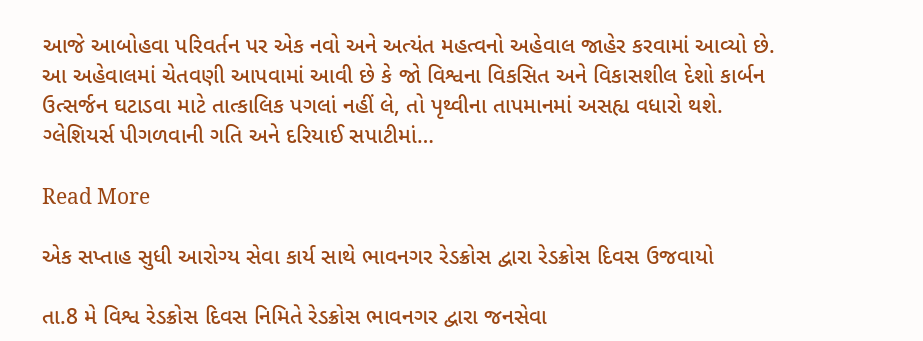આજે આબોહવા પરિવર્તન પર એક નવો અને અત્યંત મહત્વનો અહેવાલ જાહેર કરવામાં આવ્યો છે. આ અહેવાલમાં ચેતવણી આપવામાં આવી છે કે જો વિશ્વના વિકસિત અને વિકાસશીલ દેશો કાર્બન ઉત્સર્જન ઘટાડવા માટે તાત્કાલિક પગલાં નહીં લે, તો પૃથ્વીના તાપમાનમાં અસહ્ય વધારો થશે. ગ્લેશિયર્સ પીગળવાની ગતિ અને દરિયાઈ સપાટીમાં…

Read More

એક સપ્તાહ સુધી આરોગ્ય સેવા કાર્ય સાથે ભાવનગર રેડક્રોસ દ્વારા રેડક્રોસ દિવસ ઉજવાયો

તા.8 મે વિશ્વ રેડક્રોસ દિવસ નિમિતે રેડક્રોસ ભાવનગર દ્વારા જનસેવા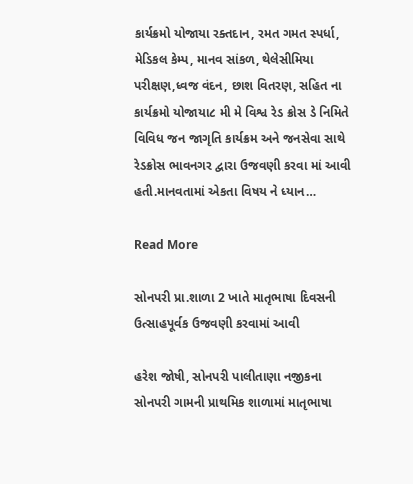કાર્યક્રમો યોજાયા રક્તદાન, રમત ગમત સ્પર્ધા, મેડિકલ કેમ્પ, માનવ સાંકળ, થેલેસીમિયા પરીક્ષણ,ધ્વજ વંદન, છાશ વિતરણ, સહિત ના કાર્યક્રમો યોજાયા૮ મી મે વિશ્વ રેડ ક્રોસ ડે નિમિતે વિવિધ જન જાગૃતિ કાર્યક્રમ અને જનસેવા સાથે રેડક્રોસ ભાવનગર દ્વારા ઉજવણી કરવા માં આવી હતી.માનવતામાં એકતા વિષય ને ધ્યાન…

Read More

સોનપરી પ્રા.શાળા 2 ખાતે માતૃભાષા દિવસની ઉત્સાહપૂર્વક ઉજવણી કરવામાં આવી

હરેશ જોષી, સોનપરી પાલીતાણા નજીકના સોનપરી ગામની પ્રાથમિક શાળામાં માતૃભાષા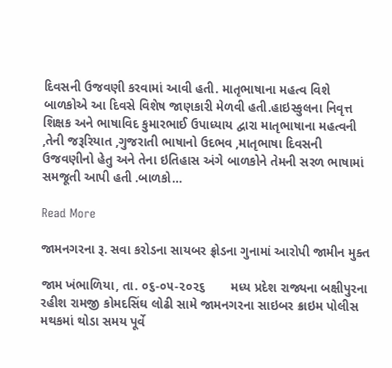દિવસની ઉજવણી કરવામાં આવી હતી. માતૃભાષાના મહત્વ વિશે બાળકોએ આ દિવસે વિશેષ જાણકારી મેળવી હતી.હાઇસ્કુલના નિવૃત્ત શિક્ષક અને ભાષાવિદ કુમારભાઈ ઉપાધ્યાય દ્વારા માતૃભાષાના મહત્વની ,તેની જરૂરિયાત ,ગુજરાતી ભાષાનો ઉદભવ ,માતૃભાષા દિવસની ઉજવણીનો હેતુ અને તેના ઇતિહાસ અંગે બાળકોને તેમની સરળ ભાષામાં સમજૂતી આપી હતી .બાળકો…

Read More

જામનગરના રૂ. સવા કરોડના સાયબર ફ્રોડના ગુનામાં આરોપી જામીન મુક્ત

જામ ખંભાળિયા, તા. ૦૬-૦૫-૨૦૨૬       મધ્ય પ્રદેશ રાજ્યના બક્ષીપુરના રહીશ રામજી કોમદસિંઘ લોઢી સામે જામનગરના સાઇબર ક્રાઇમ પોલીસ મથકમાં થોડા સમય પૂર્વે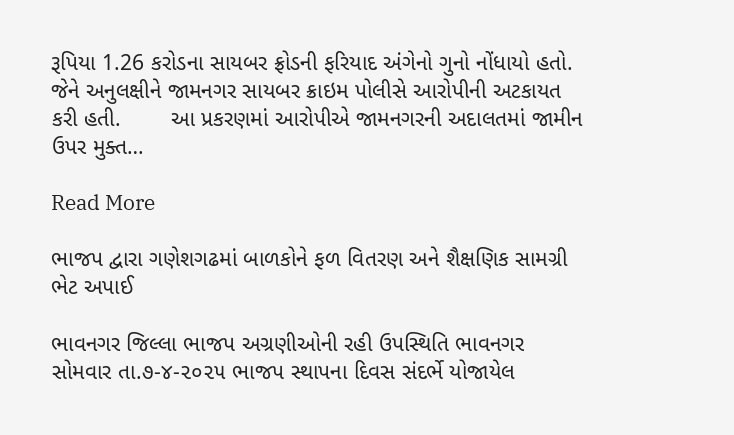રૂપિયા 1.26 કરોડના સાયબર ફ્રોડની ફરિયાદ અંગેનો ગુનો નોંધાયો હતો. જેને અનુલક્ષીને જામનગર સાયબર ક્રાઇમ પોલીસે આરોપીની અટકાયત કરી હતી.        આ પ્રકરણમાં આરોપીએ જામનગરની અદાલતમાં જામીન ઉપર મુક્ત…

Read More

ભાજપ દ્વારા ગણેશગઢમાં બાળકોને ફળ વિતરણ અને શૈક્ષણિક સામગ્રી ભેટ અપાઈ

ભાવનગર જિલ્લા ભાજપ અગ્રણીઓની રહી ઉપસ્થિતિ ભાવનગર સોમવાર તા.૭-૪-૨૦૨૫ ભાજપ સ્થાપના દિવસ સંદર્ભે યોજાયેલ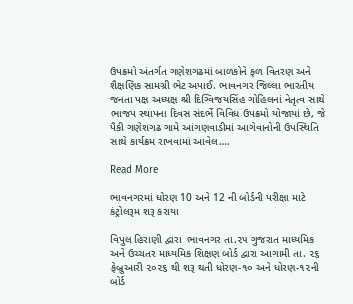ઉપક્રમો અંતર્ગત ગણેશગઢમાં બાળકોને ફળ વિતરણ અને શૈક્ષણિક સામગ્રી ભેટ અપાઈ. ભાવનગર જિલ્લા ભારતીય જનતા પક્ષ અધ્યક્ષ શ્રી દિગ્વિજયસિંહ ગોહિલનાં નેતૃત્વ સાથે ભાજપ સ્થાપના દિવસ સંદર્ભે વિવિધ ઉપક્રમો યોજાયાં છે, જે પૈકી ગણેશગઢ ગામે આંગણવાડીમાં આગેવાનોની ઉપસ્થિતિ સાથે કાર્યક્રમ રાખવામાં આવેલ….

Read More

ભાવનગરમાં ધોરણ 10 અને 12 ની બોર્ડની પરીક્ષા માટે કંટ્રોલરૂમ શરૂ કરાયા

વિપુલ હિરાણી દ્વારા  ભાવનગર તા.૨૫ ગુજરાત માધ્યમિક અને ઉચ્ચતર માધ્યમિક શિક્ષણ બોર્ડ દ્વારા આગામી તા. ૨૬ ફેબ્રુઆરી ૨૦૨૬ થી શરૂ થતી ધોરણ-૧૦ અને ધોરણ-૧૨ની બોર્ડ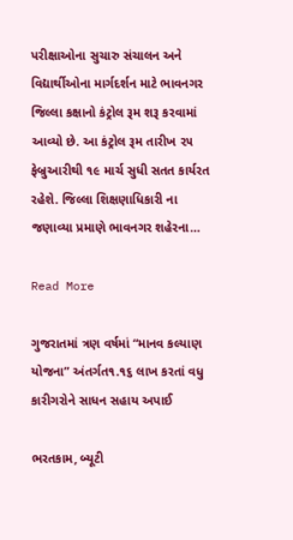પરીક્ષાઓના સુચારુ સંચાલન અને વિદ્યાર્થીઓના માર્ગદર્શન માટે ભાવનગર જિલ્લા કક્ષાનો કંટ્રોલ રૂમ શરૂ કરવામાં આવ્યો છે. આ કંટ્રોલ રૂમ તારીખ ૨૫ ફેબ્રુઆરીથી ૧૯ માર્ચ સુધી સતત કાર્યરત રહેશે. જિલ્લા શિક્ષણાધિકારી ના જણાવ્યા પ્રમાણે ભાવનગર શહેરના…

Read More

ગુજરાતમાં ત્રણ વર્ષમાં “માનવ કલ્યાણ યોજના” અંતર્ગત૧.૧૬ લાખ કરતાં વધુ કારીગરોને સાધન સહાય અપાઈ

ભરતકામ, બ્યૂટી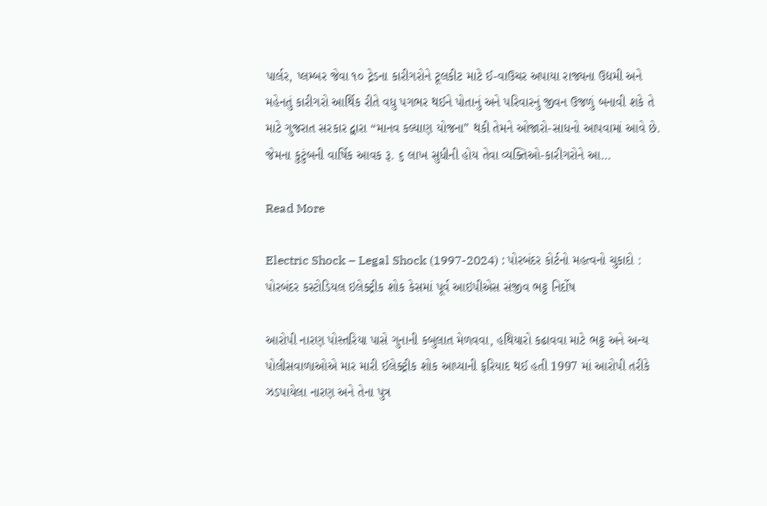પાર્લર, પ્લમ્બર જેવા ૧૦ ટ્રેડના કારીગરોને ટૂલકીટ માટે ઈ-વાઉચર અપાયા રાજ્યના ઉદ્યમી અને મહેનતું કારીગરો આર્થિક રીતે વધુ પગભર થઈને પોતાનું અને પરિવારનું જીવન ઉજળું બનાવી શકે તે માટે ગુજરાત સરકાર દ્વારા “માનવ કલ્યાણ યોજના” થકી તેમને ઓજારો-સાધનો આપવામાં આવે છે. જેમના કુટુંબની વાર્ષિક આવક રૂ. ૬ લાખ સુધીની હોય તેવા વ્યક્તિઓ-કારીગરોને આ…

Read More

Electric Shock – Legal Shock (1997-2024) : પોરબંદર કોર્ટનો મહત્વનો ચુકાદો : પોરબંદર કસ્ટોડિયલ ઇલેક્ટ્રીક શોક કેસમાં પૂર્વ આઇપીએસ સંજીવ ભટ્ટ નિર્દોષ

આરોપી નારણ પોસ્તરિયા પાસે ગુનાની કબુલાત મેળવવા, હથિયારો કઢાવવા માટે ભટ્ટ અને અન્ય પોલીસવાળાઓએ માર મારી ઈલેક્ટ્રીક શોક આપ્યાની ફરિયાદ થઈ હતી 1997 માં આરોપી તરીકે ઝડપાયેલા નારણ અને તેના પુત્ર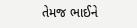તેમજ ભાઈને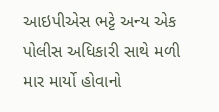આઇપીએસ ભટ્ટે અન્ય એક પોલીસ અધિકારી સાથે મળી માર માર્યો હોવાનો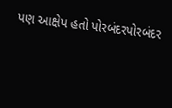પણ આક્ષેપ હતો પોરબંદરપોરબંદર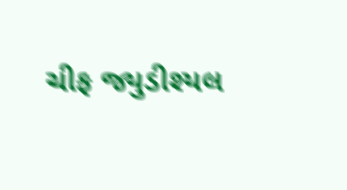ચીફ જ્યુડીશ્યલ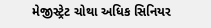મેજીસ્ટ્રેટ ચોથા અધિક સિનિયર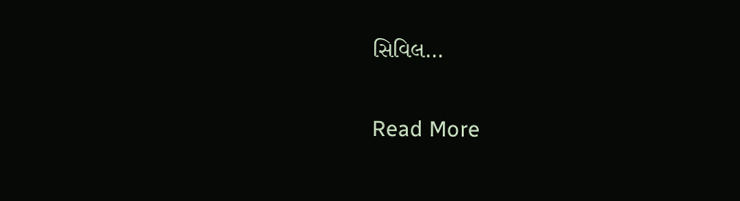સિવિલ…

Read More